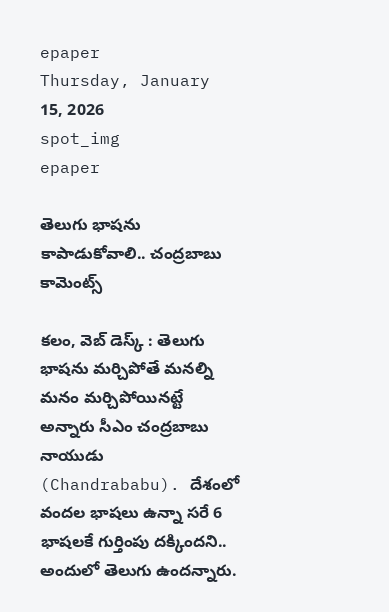epaper
Thursday, January 15, 2026
spot_img
epaper

తెలుగు భాషను కాపాడుకోవాలి.. చంద్రబాబు కామెంట్స్

కలం, వెబ్ డెస్క్ : తెలుగు భాషను మర్చిపోతే మనల్ని మనం మర్చిపోయినట్టే అన్నారు సీఎం చంద్రబాబు నాయుడు (Chandrababu). దేశంలో వందల భాషలు ఉన్నా సరే 6 భాషలకే గుర్తింపు దక్కిందని.. అందులో తెలుగు ఉందన్నారు.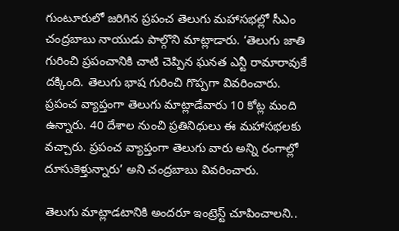గుంటూరులో జరిగిన ప్రపంచ తెలుగు మహాసభల్లో సీఎం చంద్రబాబు నాయుడు పాల్గొని మాట్లాడారు. ‘తెలుగు జాతి గురించి ప్రపంచానికి చాటి చెప్పిన ఘనత ఎన్టీ రామారావుకే దక్కింది. తెలుగు భాష గురించి గొప్పగా వివరించారు. ప్రపంచ వ్యాప్తంగా తెలుగు మాట్లాడేవారు 10 కోట్ల మంది ఉన్నారు. 40 దేశాల నుంచి ప్రతినిధులు ఈ మహాసభలకు వచ్చారు. ప్రపంచ వ్యాప్తంగా తెలుగు వారు అన్ని రంగాల్లో దూసుకెళ్తున్నారు’ అని చంద్రబాబు వివరించారు.

తెలుగు మాట్లాడటానికి అందరూ ఇంట్రెస్ట్ చూపించాలని..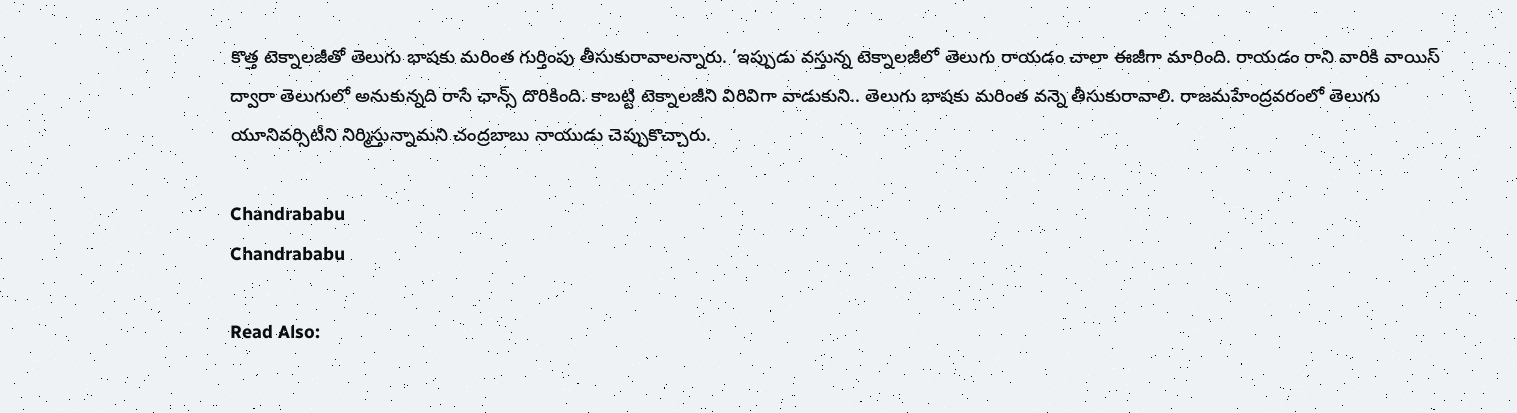కొత్త టెక్నాలజీతో తెలుగు భాషకు మరింత గుర్తింపు తీసుకురావాలన్నారు. ‘ఇప్పుడు వస్తున్న టెక్నాలజీలో తెలుగు రాయడం చాలా ఈజీగా మారింది. రాయడం రాని వారికి వాయిస్ ద్వారా తెలుగులో అనుకున్నది రాసే ఛాన్స్ దొరికింది. కాబట్టి టెక్నాలజీని విరివిగా వాడుకుని.. తెలుగు భాషకు మరింత వన్నె తీసుకురావాలి. రాజమహేంద్రవరంలో తెలుగు యూనివర్సిటీని నిర్మిస్తున్నామని చంద్రబాబు నాయుడు చెప్పుకొచ్చారు.

Chandrababu
Chandrababu

Read Also: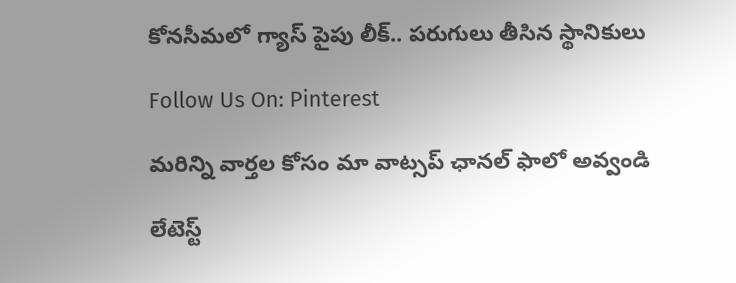కోనసీమలో గ్యాస్ పైపు లీక్.. పరుగులు తీసిన స్థానికులు

Follow Us On: Pinterest

మ‌రిన్ని వార్త‌ల కోసం మా వాట్స‌ప్ ఛాన‌ల్ ఫాలో అవ్వండి

లేటెస్ట్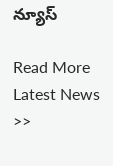న్యూస్‌

Read More Latest News >>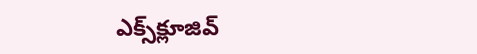ఎక్స్‌క్లూజివ్‌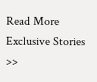Read More Exclusive Stories >>